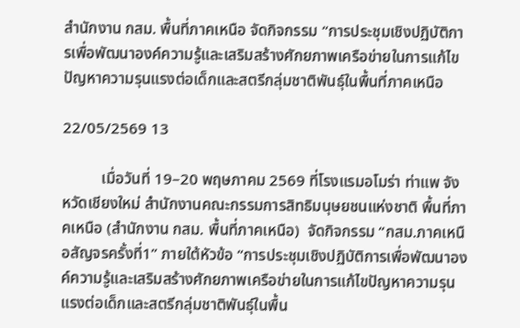สำนักงาน กสม. พื้นที่ภาคเหนือ จัดกิจกรรม “การประชุมเชิงปฏิบัติการเพื่อพัฒนาองค์ความรู้และเสริมสร้างศักยภาพเครือข่ายในการแก้ไขปัญหาความรุนแรงต่อเด็กและสตรีกลุ่มชาติพันธุ์ในพื้นที่ภาคเหนือ

22/05/2569 13

          เมื่อวันที่ 19–20 พฤษภาคม 2569 ที่โรงแรมอโมร่า ท่าแพ จังหวัดเชียงใหม่ สำนักงานคณะกรรมการสิทธิมนุษยชนแห่งชาติ พื้นที่ภาคเหนือ (สำนักงาน กสม. พื้นที่ภาคเหนือ)  จัดกิจกรรม “กสม.ภาคเหนือสัญจรครั้งที่1” ภายใต้หัวข้อ “การประชุมเชิงปฏิบัติการเพื่อพัฒนาองค์ความรู้และเสริมสร้างศักยภาพเครือข่ายในการแก้ไขปัญหาความรุนแรงต่อเด็กและสตรีกลุ่มชาติพันธุ์ในพื้น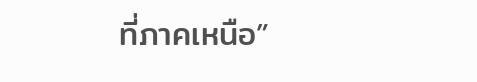ที่ภาคเหนือ”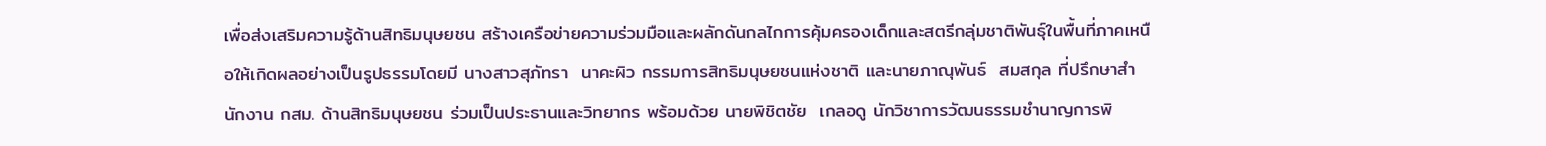เพื่อส่งเสริมความรู้ด้านสิทธิมนุษยชน สร้างเครือข่ายความร่วมมือและผลักดันกลไกการคุ้มครองเด็กและสตรีกลุ่มชาติพันธุ์ในพื้นที่ภาคเหนือให้เกิดผลอย่างเป็นรูปธรรมโดยมี นางสาวสุภัทรา  นาคะผิว กรรมการสิทธิมนุษยชนแห่งชาติ และนายภาณุพันธ์  สมสกุล ที่ปรึกษาสำนักงาน กสม. ด้านสิทธิมนุษยชน ร่วมเป็นประธานและวิทยากร พร้อมด้วย นายพิชิตชัย  เกลอดู นักวิชาการวัฒนธรรมชำนาญการพิ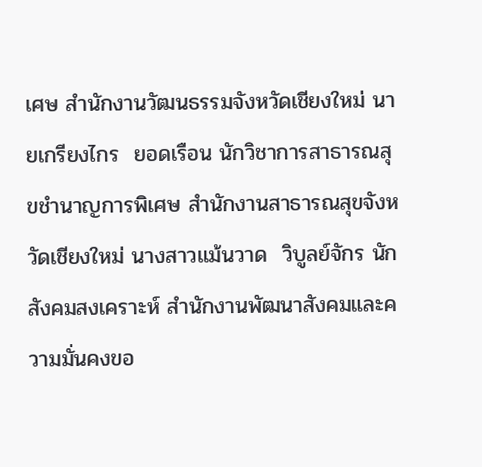เศษ สำนักงานวัฒนธรรมจังหวัดเชียงใหม่ นายเกรียงไกร  ยอดเรือน นักวิชาการสาธารณสุขชำนาญการพิเศษ สำนักงานสาธารณสุขจังหวัดเชียงใหม่ นางสาวแม้นวาด  วิบูลย์จักร นักสังคมสงเคราะห์ สำนักงานพัฒนาสังคมและความมั่นคงขอ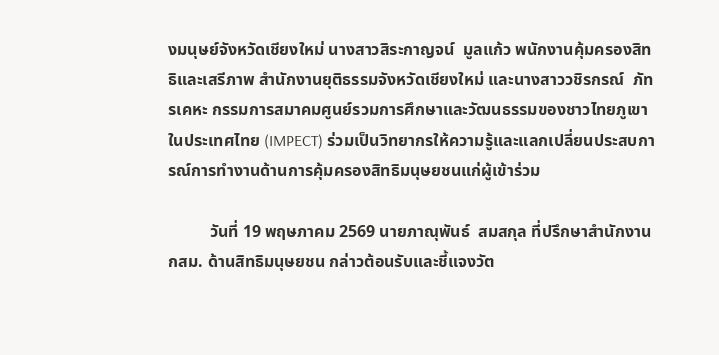งมนุษย์จังหวัดเชียงใหม่ นางสาวสิระกาญจน์  มูลแก้ว พนักงานคุ้มครองสิทธิและเสรีภาพ สำนักงานยุติธรรมจังหวัดเชียงใหม่ และนางสาววชิรกรณ์  ภัทรเคหะ กรรมการสมาคมศูนย์รวมการศึกษาและวัฒนธรรมของชาวไทยภูเขาในประเทศไทย (IMPECT) ร่วมเป็นวิทยากรให้ความรู้และแลกเปลี่ยนประสบการณ์การทำงานด้านการคุ้มครองสิทธิมนุษยชนแก่ผู้เข้าร่วม

          วันที่ 19 พฤษภาคม 2569 นายภาณุพันธ์  สมสกุล ที่ปรึกษาสำนักงาน กสม. ด้านสิทธิมนุษยชน กล่าวต้อนรับและชี้แจงวัต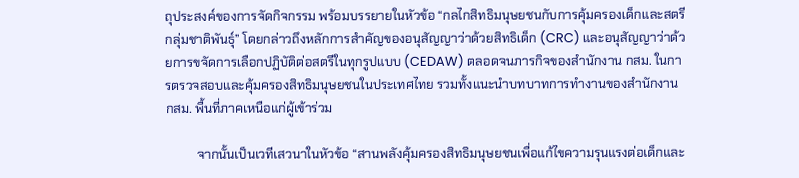ถุประสงค์ของการจัดกิจกรรม พร้อมบรรยายในหัวข้อ “กลไกสิทธิมนุษยชนกับการคุ้มครองเด็กและสตรีกลุ่มชาติพันธุ์” โดยกล่าวถึงหลักการสำคัญของอนุสัญญาว่าด้วยสิทธิเด็ก (CRC) และอนุสัญญาว่าด้วยการขจัดการเลือกปฏิบัติต่อสตรีในทุกรูปแบบ (CEDAW) ตลอดจนภารกิจของสำนักงาน กสม. ในการตรวจสอบและคุ้มครองสิทธิมนุษยชนในประเทศไทย รวมทั้งแนะนำบทบาทการทำงานของสำนักงาน กสม. พื้นที่ภาคเหนือแก่ผู้เข้าร่วม

          จากนั้นเป็นเวทีเสวนาในหัวข้อ “สานพลังคุ้มครองสิทธิมนุษยชนเพื่อแก้ไขความรุนแรงต่อเด็กและ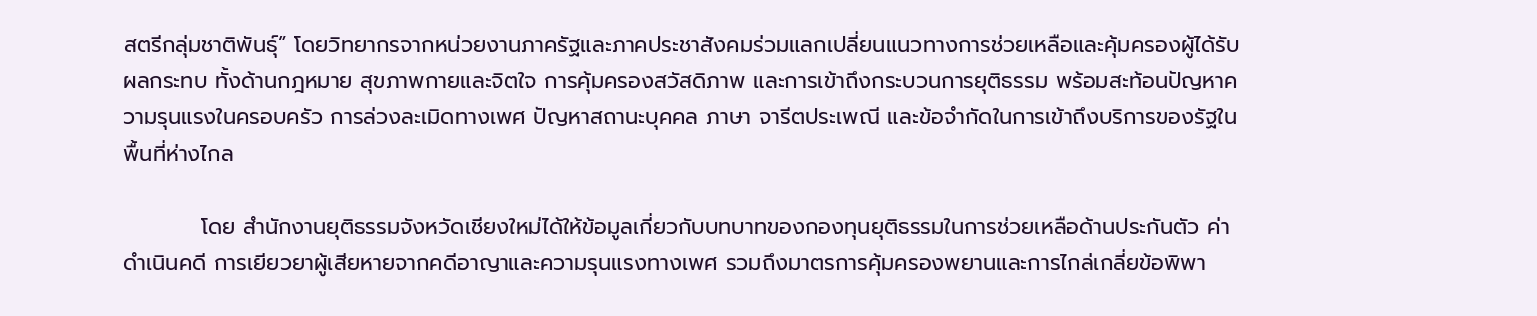สตรีกลุ่มชาติพันธุ์” โดยวิทยากรจากหน่วยงานภาครัฐและภาคประชาสังคมร่วมแลกเปลี่ยนแนวทางการช่วยเหลือและคุ้มครองผู้ได้รับผลกระทบ ทั้งด้านกฎหมาย สุขภาพกายและจิตใจ การคุ้มครองสวัสดิภาพ และการเข้าถึงกระบวนการยุติธรรม พร้อมสะท้อนปัญหาความรุนแรงในครอบครัว การล่วงละเมิดทางเพศ ปัญหาสถานะบุคคล ภาษา จารีตประเพณี และข้อจำกัดในการเข้าถึงบริการของรัฐในพื้นที่ห่างไกล

          โดย สำนักงานยุติธรรมจังหวัดเชียงใหม่ได้ให้ข้อมูลเกี่ยวกับบทบาทของกองทุนยุติธรรมในการช่วยเหลือด้านประกันตัว ค่าดำเนินคดี การเยียวยาผู้เสียหายจากคดีอาญาและความรุนแรงทางเพศ รวมถึงมาตรการคุ้มครองพยานและการไกล่เกลี่ยข้อพิพา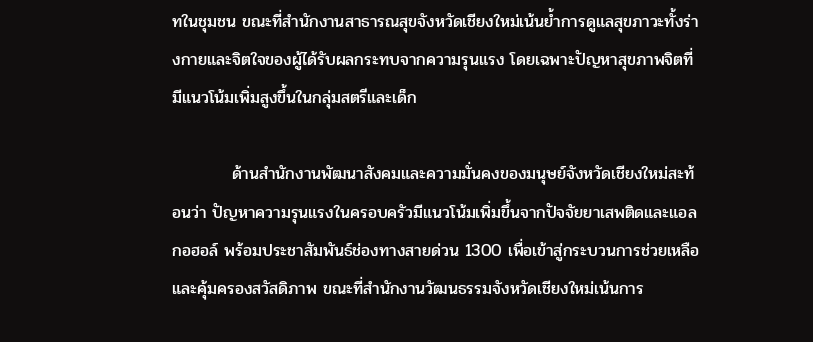ทในชุมชน ขณะที่สำนักงานสาธารณสุขจังหวัดเชียงใหม่เน้นย้ำการดูแลสุขภาวะทั้งร่างกายและจิตใจของผู้ได้รับผลกระทบจากความรุนแรง โดยเฉพาะปัญหาสุขภาพจิตที่มีแนวโน้มเพิ่มสูงขึ้นในกลุ่มสตรีและเด็ก

          ด้านสำนักงานพัฒนาสังคมและความมั่นคงของมนุษย์จังหวัดเชียงใหม่สะท้อนว่า ปัญหาความรุนแรงในครอบครัวมีแนวโน้มเพิ่มขึ้นจากปัจจัยยาเสพติดและแอลกอฮอล์ พร้อมประชาสัมพันธ์ช่องทางสายด่วน 1300 เพื่อเข้าสู่กระบวนการช่วยเหลือและคุ้มครองสวัสดิภาพ ขณะที่สำนักงานวัฒนธรรมจังหวัดเชียงใหม่เน้นการ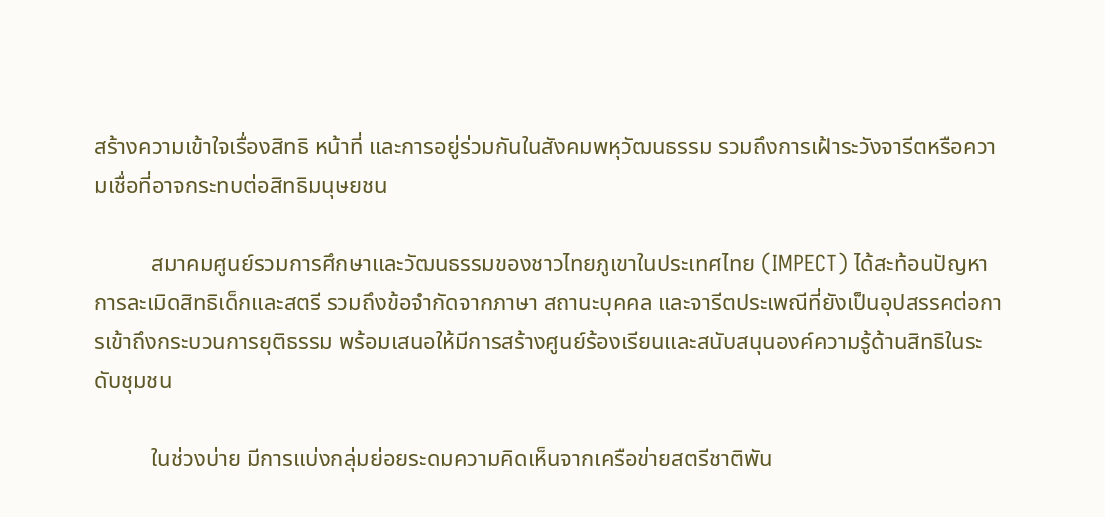สร้างความเข้าใจเรื่องสิทธิ หน้าที่ และการอยู่ร่วมกันในสังคมพหุวัฒนธรรม รวมถึงการเฝ้าระวังจารีตหรือความเชื่อที่อาจกระทบต่อสิทธิมนุษยชน

          สมาคมศูนย์รวมการศึกษาและวัฒนธรรมของชาวไทยภูเขาในประเทศไทย (IMPECT) ได้สะท้อนปัญหาการละเมิดสิทธิเด็กและสตรี รวมถึงข้อจำกัดจากภาษา สถานะบุคคล และจารีตประเพณีที่ยังเป็นอุปสรรคต่อการเข้าถึงกระบวนการยุติธรรม พร้อมเสนอให้มีการสร้างศูนย์ร้องเรียนและสนับสนุนองค์ความรู้ด้านสิทธิในระดับชุมชน

          ในช่วงบ่าย มีการแบ่งกลุ่มย่อยระดมความคิดเห็นจากเครือข่ายสตรีชาติพัน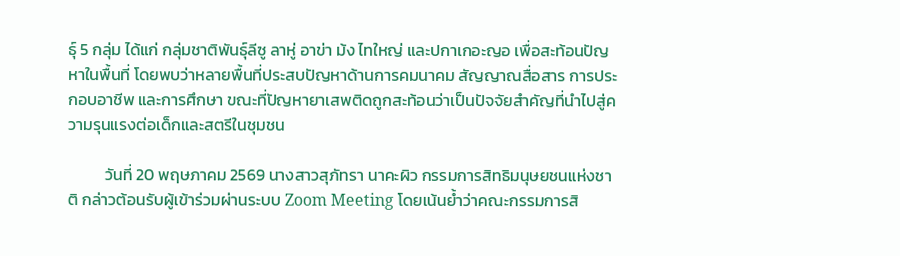ธุ์ 5 กลุ่ม ได้แก่ กลุ่มชาติพันธุ์ลีซู ลาหู่ อาข่า ม้ง ไทใหญ่ และปกาเกอะญอ เพื่อสะท้อนปัญหาในพื้นที่ โดยพบว่าหลายพื้นที่ประสบปัญหาด้านการคมนาคม สัญญาณสื่อสาร การประกอบอาชีพ และการศึกษา ขณะที่ปัญหายาเสพติดถูกสะท้อนว่าเป็นปัจจัยสำคัญที่นำไปสู่ความรุนแรงต่อเด็กและสตรีในชุมชน

          วันที่ 20 พฤษภาคม 2569 นางสาวสุภัทรา นาคะผิว กรรมการสิทธิมนุษยชนแห่งชาติ กล่าวต้อนรับผู้เข้าร่วมผ่านระบบ Zoom Meeting โดยเน้นย้ำว่าคณะกรรมการสิ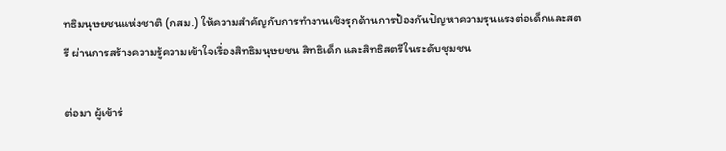ทธิมนุษยชนแห่งชาติ (กสม.) ให้ความสำคัญกับการทำงานเชิงรุกด้านการป้องกันปัญหาความรุนแรงต่อเด็กและสตรี ผ่านการสร้างความรู้ความเข้าใจเรื่องสิทธิมนุษยชน สิทธิเด็ก และสิทธิสตรีในระดับชุมชน

ต่อมา ผู้เข้าร่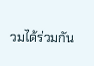วมได้ร่วมกัน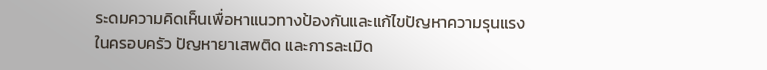ระดมความคิดเห็นเพื่อหาแนวทางป้องกันและแก้ไขปัญหาความรุนแรงในครอบครัว ปัญหายาเสพติด และการละเมิด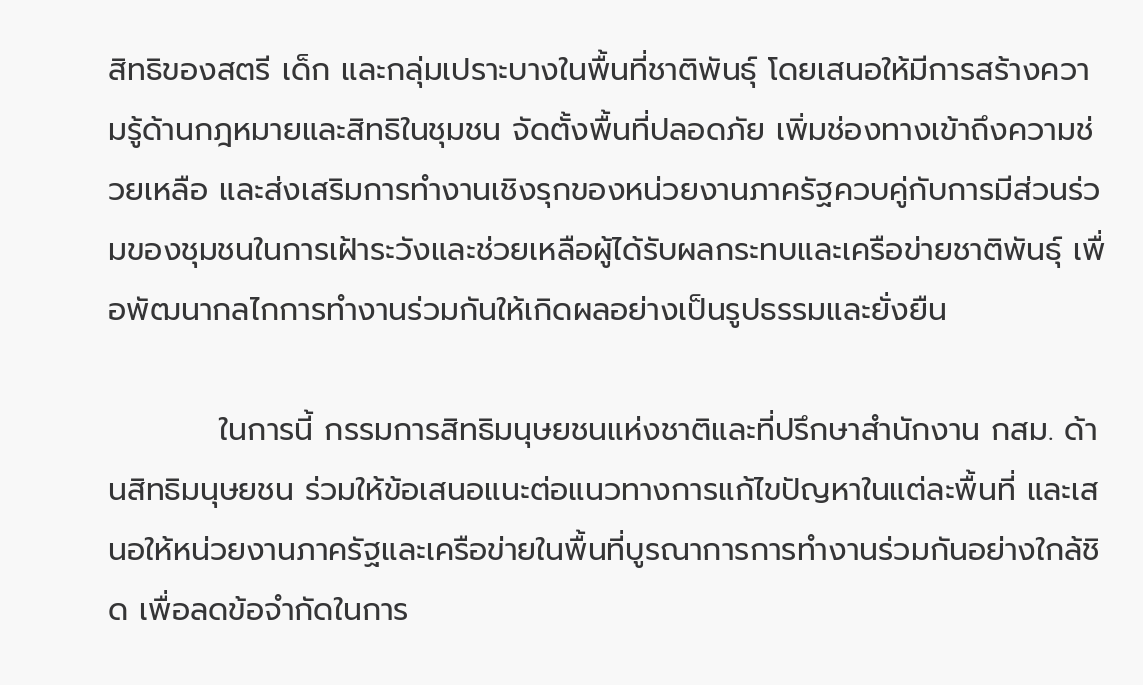สิทธิของสตรี เด็ก และกลุ่มเปราะบางในพื้นที่ชาติพันธุ์ โดยเสนอให้มีการสร้างความรู้ด้านกฎหมายและสิทธิในชุมชน จัดตั้งพื้นที่ปลอดภัย เพิ่มช่องทางเข้าถึงความช่วยเหลือ และส่งเสริมการทำงานเชิงรุกของหน่วยงานภาครัฐควบคู่กับการมีส่วนร่วมของชุมชนในการเฝ้าระวังและช่วยเหลือผู้ได้รับผลกระทบและเครือข่ายชาติพันธุ์ เพื่อพัฒนากลไกการทำงานร่วมกันให้เกิดผลอย่างเป็นรูปธรรมและยั่งยืน

          ในการนี้ กรรมการสิทธิมนุษยชนแห่งชาติและที่ปรึกษาสำนักงาน กสม. ด้านสิทธิมนุษยชน ร่วมให้ข้อเสนอแนะต่อแนวทางการแก้ไขปัญหาในแต่ละพื้นที่ และเสนอให้หน่วยงานภาครัฐและเครือข่ายในพื้นที่บูรณาการการทำงานร่วมกันอย่างใกล้ชิด เพื่อลดข้อจำกัดในการ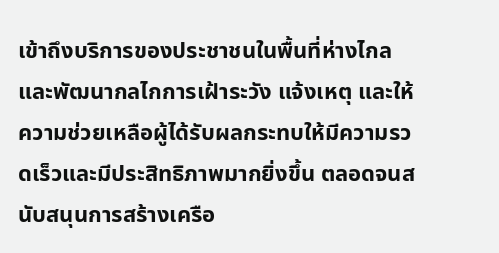เข้าถึงบริการของประชาชนในพื้นที่ห่างไกล และพัฒนากลไกการเฝ้าระวัง แจ้งเหตุ และให้ความช่วยเหลือผู้ได้รับผลกระทบให้มีความรวดเร็วและมีประสิทธิภาพมากยิ่งขึ้น ตลอดจนสนับสนุนการสร้างเครือ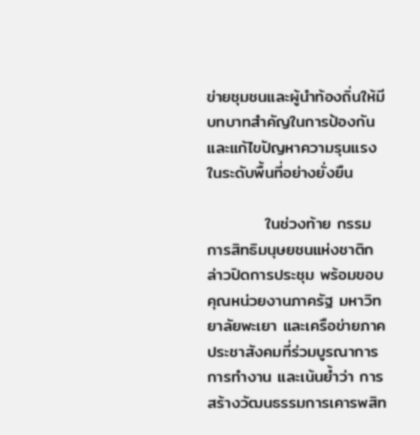ข่ายชุมชนและผู้นำท้องถิ่นให้มีบทบาทสำคัญในการป้องกันและแก้ไขปัญหาความรุนแรงในระดับพื้นที่อย่างยั่งยืน

          ในช่วงท้าย กรรมการสิทธิมนุษยชนแห่งชาติกล่าวปิดการประชุม พร้อมขอบคุณหน่วยงานภาครัฐ มหาวิทยาลัยพะเยา และเครือข่ายภาคประชาสังคมที่ร่วมบูรณาการการทำงาน และเน้นย้ำว่า การสร้างวัฒนธรรมการเคารพสิท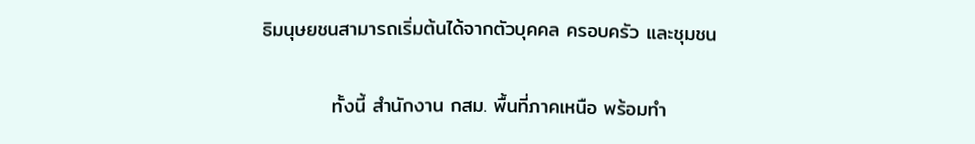ธิมนุษยชนสามารถเริ่มต้นได้จากตัวบุคคล ครอบครัว และชุมชน

          ทั้งนี้ สำนักงาน กสม. พื้นที่ภาคเหนือ พร้อมทำ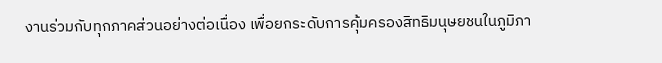งานร่วมกับทุกภาคส่วนอย่างต่อเนื่อง เพื่อยกระดับการคุ้มครองสิทธิมนุษยชนในภูมิภา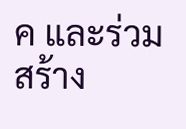ค และร่วมสร้าง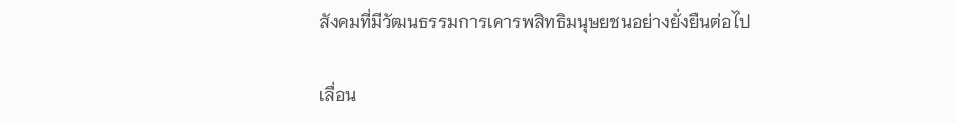สังคมที่มีวัฒนธรรมการเคารพสิทธิมนุษยชนอย่างยั่งยืนต่อไป

เลื่อน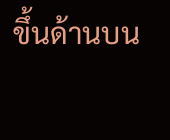ขึ้นด้านบน